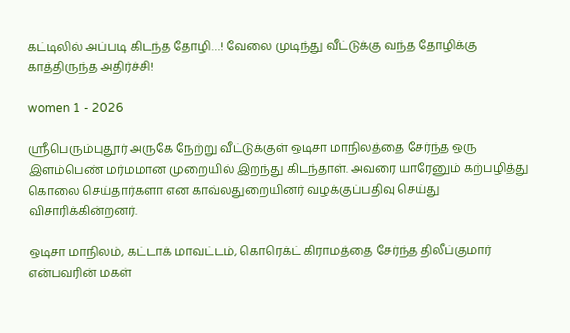கட்டிலில் அப்படி கிடந்த தோழி…! வேலை முடிந்து வீட்டுக்கு வந்த தோழிக்கு காத்திருந்த அதிர்ச்சி!

women 1 - 2026

ஸ்ரீபெரும்புதூர் அருகே நேற்று வீட்டுக்குள் ஒடிசா மாநிலத்தை சேர்ந்த ஒரு இளம்பெண் மர்மமான முறையில் இறந்து கிடந்தாள். அவரை யாரேனும் கற்பழித்து கொலை செய்தார்களா என காவ்லதுறையினர் வழக்குப்பதிவு செய்து விசாரிக்கின்றனர்.

ஒடிசா மாநிலம், கட்டாக் மாவட்டம், கொரெக்ட் கிராமத்தை சேர்ந்த திலீப்குமார் என்பவரின் மகள்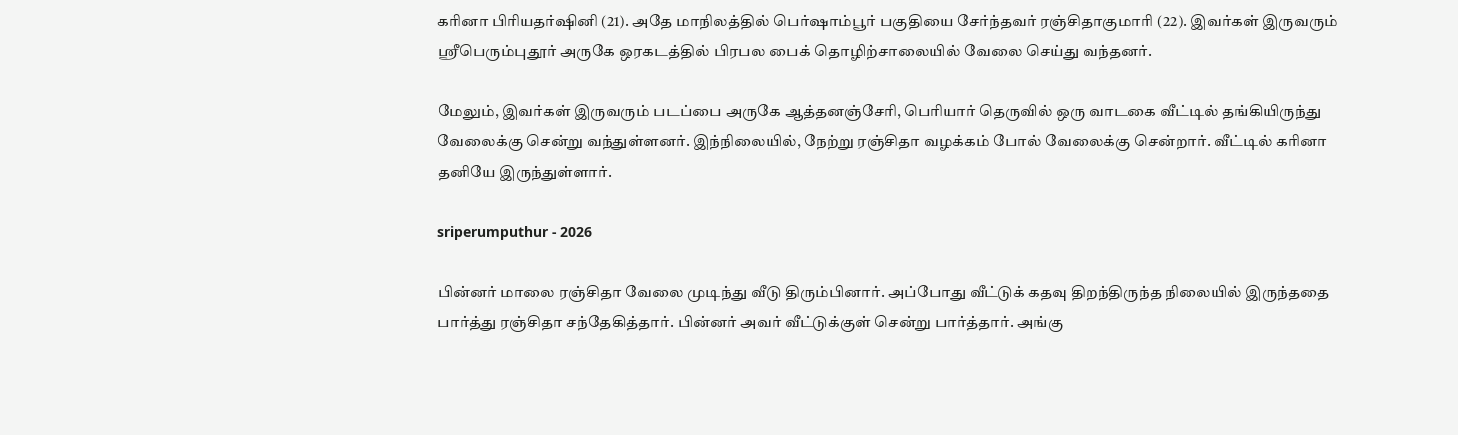கரினா பிரியதர்ஷினி (21). அதே மாநிலத்தில் பெர்ஷாம்பூர் பகுதியை சேர்ந்தவர் ரஞ்சிதாகுமாரி (22). இவர்கள் இருவரும் ஸ்ரீபெரும்புதூர் அருகே ஒரகடத்தில் பிரபல பைக் தொழிற்சாலையில் வேலை செய்து வந்தனர்.

மேலும், இவர்கள் இருவரும் படப்பை அருகே ஆத்தனஞ்சேரி, பெரியார் தெருவில் ஒரு வாடகை வீட்டில் தங்கியிருந்து வேலைக்கு சென்று வந்துள்ளனர். இந்நிலையில், நேற்று ரஞ்சிதா வழக்கம் போல் வேலைக்கு சென்றார். வீட்டில் கரினா தனியே இருந்துள்ளார்.

sriperumputhur - 2026

பின்னர் மாலை ரஞ்சிதா வேலை முடிந்து வீடு திரும்பினார். அப்போது வீட்டுக் கதவு திறந்திருந்த நிலையில் இருந்ததை பார்த்து ரஞ்சிதா சந்தேகித்தார். பின்னர் அவர் வீட்டுக்குள் சென்று பார்த்தார். அங்கு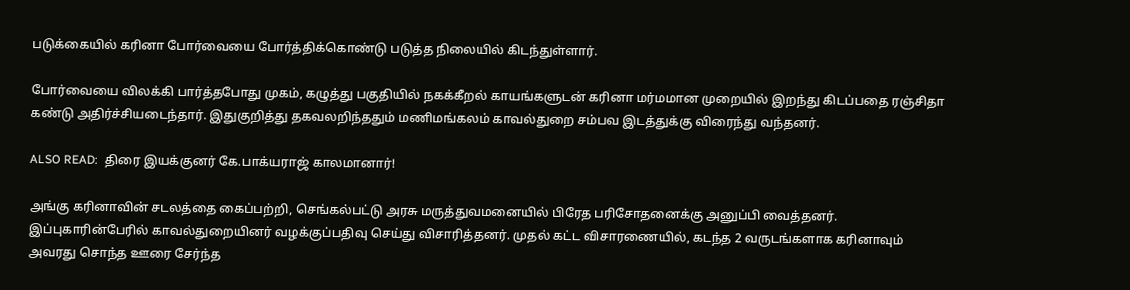படுக்கையில் கரினா போர்வையை போர்த்திக்கொண்டு படுத்த நிலையில் கிடந்துள்ளார்.

போர்வையை விலக்கி பார்த்தபோது முகம், கழுத்து பகுதியில் நகக்கீறல் காயங்களுடன் கரினா மர்மமான முறையில் இறந்து கிடப்பதை ரஞ்சிதா கண்டு அதிர்ச்சியடைந்தார். இதுகுறித்து தகவலறிந்ததும் மணிமங்கலம் காவல்துறை சம்பவ இடத்துக்கு விரைந்து வந்தனர்.

ALSO READ:  திரை இயக்குனர் கே.பாக்யராஜ் காலமானார்!

அங்கு கரினாவின் சடலத்தை கைப்பற்றி, செங்கல்பட்டு அரசு மருத்துவமனையில் பிரேத பரிசோதனைக்கு அனுப்பி வைத்தனர். இப்புகாரின்பேரில் காவல்துறையினர் வழக்குப்பதிவு செய்து விசாரித்தனர். முதல் கட்ட விசாரணையில், கடந்த 2 வருடங்களாக கரினாவும் அவரது சொந்த ஊரை சேர்ந்த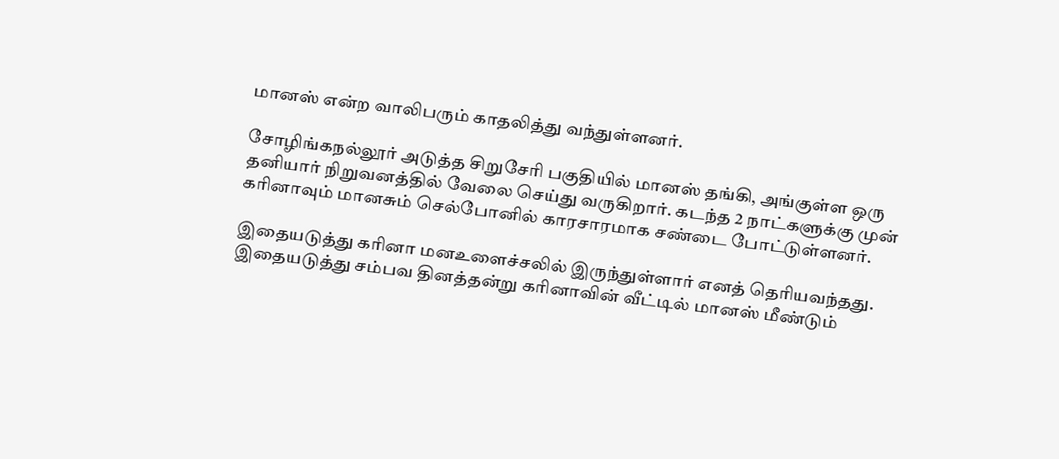மானஸ் என்ற வாலிபரும் காதலித்து வந்துள்ளனர்.

சோழிங்கநல்லூர் அடுத்த சிறுசேரி பகுதியில் மானஸ் தங்கி, அங்குள்ள ஒரு தனியார் நிறுவனத்தில் வேலை செய்து வருகிறார். கடந்த 2 நாட்களுக்கு முன் கரினாவும் மானசும் செல்போனில் காரசாரமாக சண்டை போட்டுள்ளனர்.

இதையடுத்து கரினா மனஉளைச்சலில் இருந்துள்ளார் எனத் தெரியவந்தது. இதையடுத்து சம்பவ தினத்தன்று கரினாவின் வீட்டில் மானஸ் மீண்டும்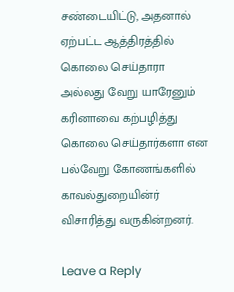சண்டையிட்டு, அதனால் ஏற்பட்ட ஆத்திரத்தில் கொலை செய்தாரா அல்லது வேறு யாரேனும் கரினாவை கற்பழித்து கொலை செய்தார்களா என பல்வேறு கோணங்களில் காவல்துறையின்ர் விசாரித்து வருகின்றனர்.

Leave a Reply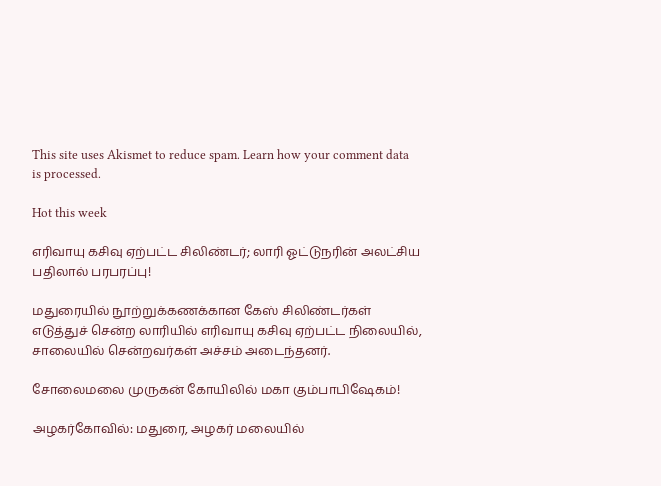This site uses Akismet to reduce spam. Learn how your comment data is processed.

Hot this week

எரிவாயு கசிவு ஏற்பட்ட சிலிண்டர்; லாரி ஓட்டுநரின் அலட்சிய பதிலால் பரபரப்பு!

மதுரையில் நூற்றுக்கணக்கான கேஸ் சிலிண்டர்கள் எடுத்துச் சென்ற லாரியில் எரிவாயு கசிவு ஏற்பட்ட நிலையில், சாலையில் சென்றவர்கள் அச்சம் அடைந்தனர்.

சோலைமலை முருகன் கோயிலில் மகா கும்பாபிஷேகம்!

அழகர்கோவில்: மதுரை, அழகர் மலையில்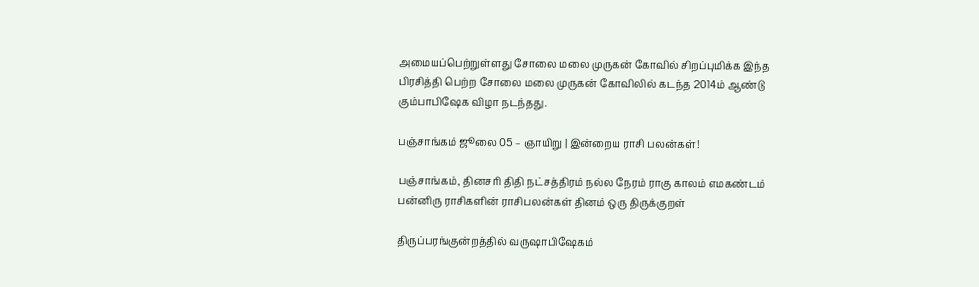அமையப்பெற்றுள்ளது சோலை மலை முருகன் கோவில் சிறப்புமிக்க இந்த பிரசித்தி பெற்ற சோலை மலை முருகன் கோவிலில் கடந்த 2014ம் ஆண்டு கும்பாபிஷேக விழா நடந்தது.

பஞ்சாங்கம் ஜூலை 05 – ஞாயிறு | இன்றைய ராசி பலன்கள்!

பஞ்சாங்கம், தினசரி திதி நட்சத்திரம் நல்ல நேரம் ராகு காலம் எமகண்டம் பன்னிரு ராசிகளின் ராசிபலன்கள் தினம் ஒரு திருக்குறள்

திருப்பரங்குன்றத்தில் வருஷாபிஷேகம்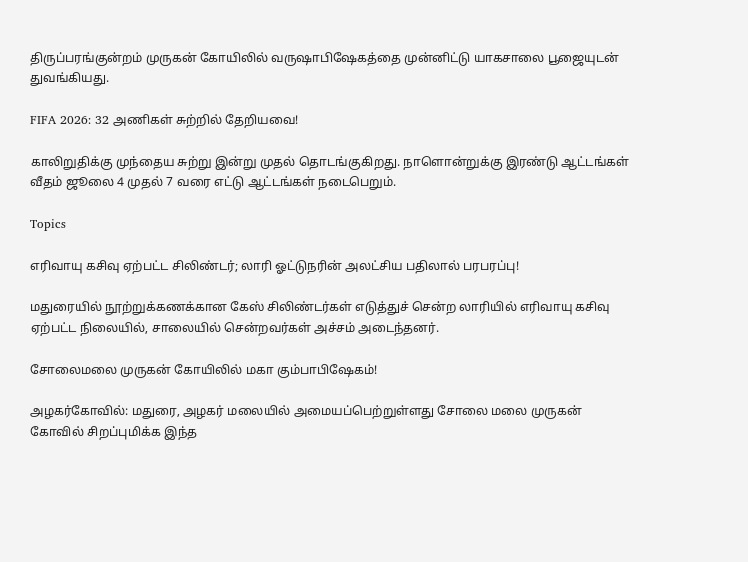திருப்பரங்குன்றம் முருகன் கோயிலில் வருஷாபிஷேகத்தை முன்னிட்டு யாகசாலை பூஜையுடன் துவங்கியது.

FIFA 2026: 32 அணிகள் சுற்றில் தேறியவை!

காலிறுதிக்கு முந்தைய சுற்று இன்று முதல் தொடங்குகிறது. நாளொன்றுக்கு இரண்டு ஆட்டங்கள் வீதம் ஜூலை 4 முதல் 7 வரை எட்டு ஆட்டங்கள் நடைபெறும்.

Topics

எரிவாயு கசிவு ஏற்பட்ட சிலிண்டர்; லாரி ஓட்டுநரின் அலட்சிய பதிலால் பரபரப்பு!

மதுரையில் நூற்றுக்கணக்கான கேஸ் சிலிண்டர்கள் எடுத்துச் சென்ற லாரியில் எரிவாயு கசிவு ஏற்பட்ட நிலையில், சாலையில் சென்றவர்கள் அச்சம் அடைந்தனர்.

சோலைமலை முருகன் கோயிலில் மகா கும்பாபிஷேகம்!

அழகர்கோவில்: மதுரை, அழகர் மலையில் அமையப்பெற்றுள்ளது சோலை மலை முருகன் கோவில் சிறப்புமிக்க இந்த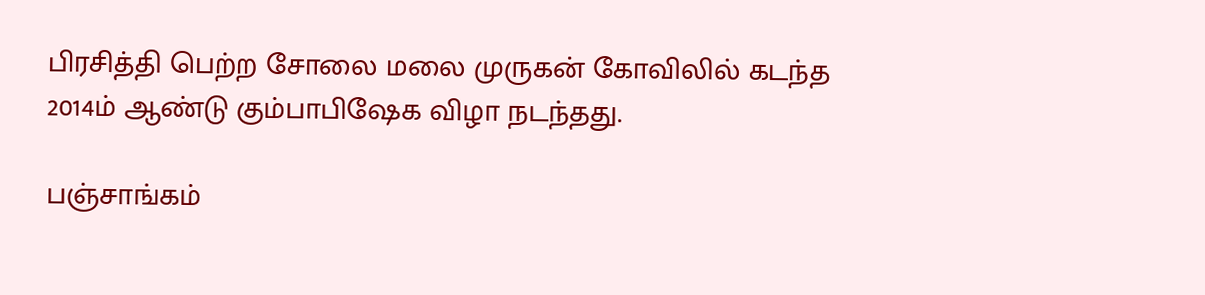பிரசித்தி பெற்ற சோலை மலை முருகன் கோவிலில் கடந்த 2014ம் ஆண்டு கும்பாபிஷேக விழா நடந்தது.

பஞ்சாங்கம்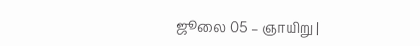ஜூலை 05 – ஞாயிறு |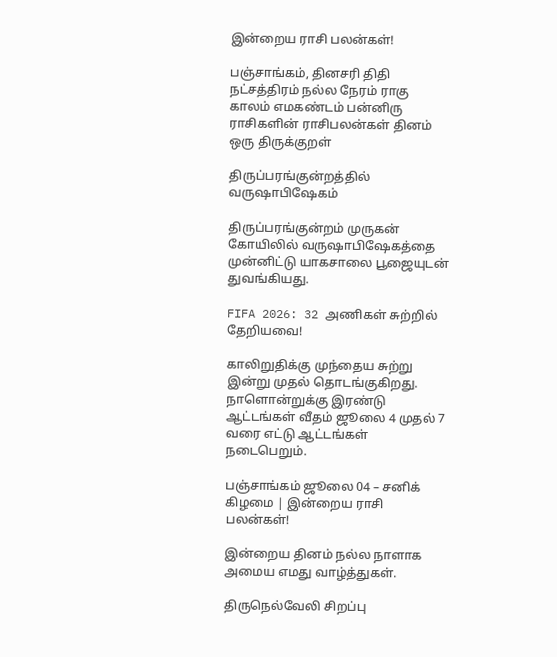இன்றைய ராசி பலன்கள்!

பஞ்சாங்கம், தினசரி திதி நட்சத்திரம் நல்ல நேரம் ராகு காலம் எமகண்டம் பன்னிரு ராசிகளின் ராசிபலன்கள் தினம் ஒரு திருக்குறள்

திருப்பரங்குன்றத்தில் வருஷாபிஷேகம்

திருப்பரங்குன்றம் முருகன் கோயிலில் வருஷாபிஷேகத்தை முன்னிட்டு யாகசாலை பூஜையுடன் துவங்கியது.

FIFA 2026: 32 அணிகள் சுற்றில் தேறியவை!

காலிறுதிக்கு முந்தைய சுற்று இன்று முதல் தொடங்குகிறது. நாளொன்றுக்கு இரண்டு ஆட்டங்கள் வீதம் ஜூலை 4 முதல் 7 வரை எட்டு ஆட்டங்கள் நடைபெறும்.

பஞ்சாங்கம் ஜூலை 04 – சனிக் கிழமை | இன்றைய ராசி பலன்கள்!

இன்றைய தினம் நல்ல நாளாக அமைய எமது வாழ்த்துகள்.

திருநெல்வேலி சிறப்பு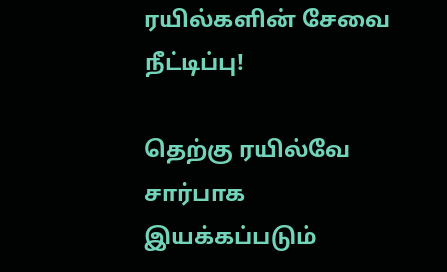ரயில்களின் சேவை நீட்டிப்பு!

தெற்கு ரயில்வே சார்பாக இயக்கப்படும்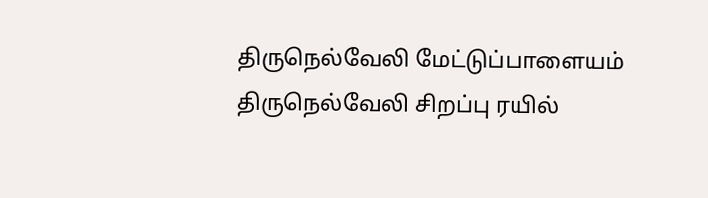திருநெல்வேலி மேட்டுப்பாளையம் திருநெல்வேலி சிறப்பு ரயில்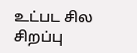உட்பட சில சிறப்பு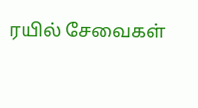ரயில் சேவைகள்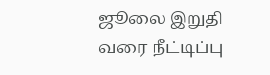ஜூலை இறுதி வரை நீட்டிப்பு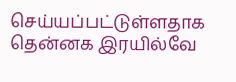செய்யப்பட்டுள்ளதாக தென்னக இரயில்வே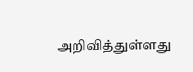அறிவித்துள்ளது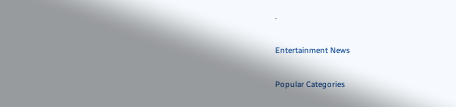.

Entertainment News

Popular Categories